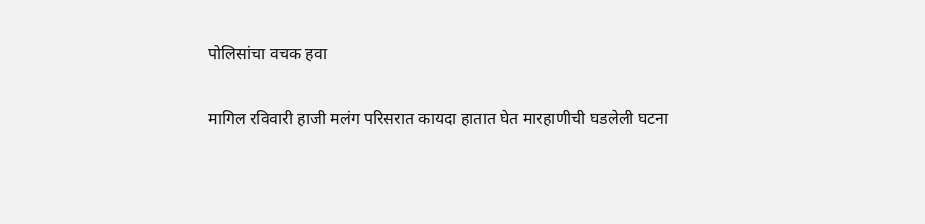पोलिसांचा वचक हवा

मागिल रविवारी हाजी मलंग परिसरात कायदा हातात घेत मारहाणीची घडलेली घटना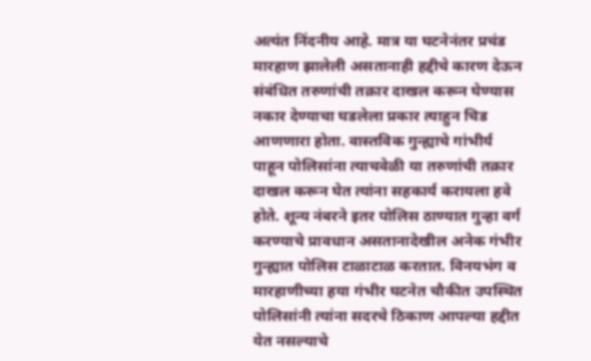अत्‍यंत निंदनीय आहे. मात्र या घटनेनंतर प्रचंड मारहाण झालेली असतानाही हद्दीचे कारण देऊन संबंधित तरुणांची तक्रार दाखल करून घेण्यास नकार देण्‍याचा घडलेला प्रकार त्‍याहुन चिड आणणारा होता. वास्तविक गुन्ह्याचे गांभीर्य पाहून पोलिसांना त्याचवेळी या तरुणांची तक्रार दाखल करून घेत त्यांना सहकार्य करायला हवे होते. शून्य नंबरने इतर पोलिस ठाण्यात गुन्‍हा वर्ग करण्‍याचे प्रावधान असतानादेखील अनेक गंभीर गुन्ह्यात पोलिस टाळाटाळ करतात. विनयभंग व मारहाणीच्‍या हया गंभीर घटनेत चौकीत उपस्थित पोलिसांनी त्यांना सदरचे ठिकाण आपल्या हद्दीत येत नसल्याचे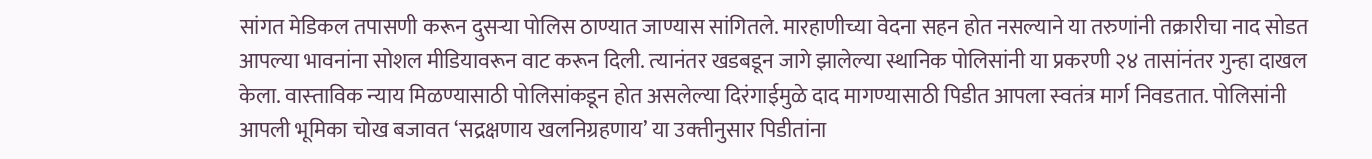सांगत मेडिकल तपासणी करून दुसऱ्या पोलिस ठाण्यात जाण्यास सांगितले. मारहाणीच्या वेदना सहन होत नसल्याने या तरुणांनी तक्रारीचा नाद सोडत आपल्या भावनांना सोशल मीडियावरून वाट करून दिली. त्‍यानंतर खडबडून जागे झालेल्या स्थानिक पोलिसांनी या प्रकरणी २४ तासांनंतर गुन्हा दाखल केला. वास्‍ताविक न्‍याय मिळण्‍यासाठी पोलिसांकडून होत असलेल्‍या दिरंगाईमुळे दाद मागण्‍यासाठी पिडीत आपला स्‍वतंत्र मार्ग निवडतात. पोलिसांनी आपली भूमिका चोख बजावत ‘सद्रक्षणाय खलनिग्रहणाय’ या उक्‍तीनुसार पिडीतांना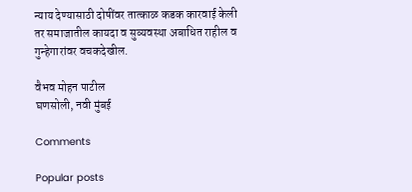न्‍याय देण्‍यासाठी दोषींवर तात्‍काळ कडक कारवाई केली तर समाजातील कायदा व सुव्‍यवस्‍था अबाधित राहील व गुन्‍हेगारांवर वचकदेखील.

वैभव मोहन पाटील
घणसोली, नवी मुंबई

Comments

Popular posts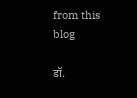from this blog

डॉ.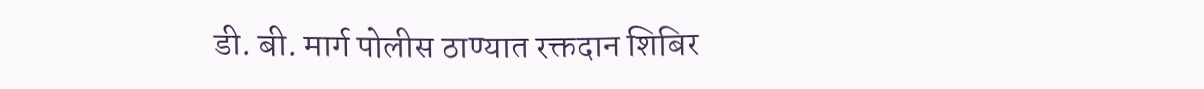डी. बी. मार्ग पोलीस ठाण्यात रक्तदान शिबिर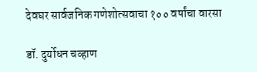देवघर सार्वजनिक गणेशोत्सवाचा १०० वर्षांचा वारसा

डॉ. दुर्योधन चव्हाण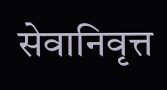सेवानिवृत्त